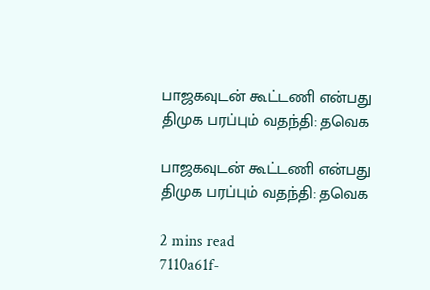பாஜகவுடன் கூட்டணி என்பது திமுக பரப்பும் வதந்தி: தவெக

பாஜகவுடன் கூட்டணி என்பது திமுக பரப்பும் வதந்தி: தவெக

2 mins read
7110a61f-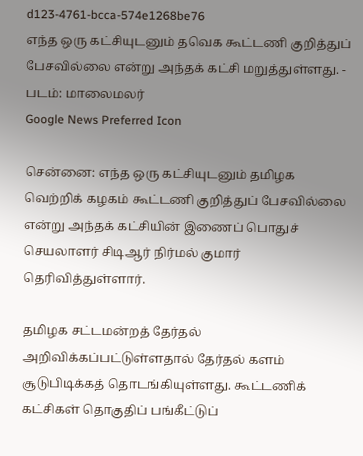d123-4761-bcca-574e1268be76
எந்த ஒரு கட்சியுடனும் தவெக கூட்டணி குறித்துப் பேசவில்லை என்று அந்தக் கட்சி மறுத்துள்ளது. - படம்: மாலைமலர்
Google News Preferred Icon

சென்னை: எந்த ஒரு கட்சியுடனும் தமிழக வெற்றிக் கழகம் கூட்டணி குறித்துப் பேசவில்லை என்று அந்தக் கட்சியின் இணைப் பொதுச் செயலாளர் சிடிஆர் நிர்மல் குமார் தெரிவித்துள்ளார்.

தமிழக சட்டமன்றத் தேர்தல் அறிவிக்கப்பட்டுள்ளதால் தேர்தல் களம் சூடுபிடிக்கத் தொடங்கியுள்ளது. கூட்டணிக் கட்சிகள் தொகுதிப் பங்கீட்டுப்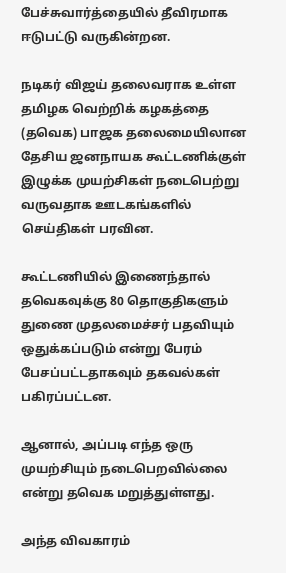பேச்சுவார்த்தையில் தீவிரமாக ஈடுபட்டு வருகின்றன.

நடிகர் விஜய் தலைவராக உள்ள தமிழக வெற்றிக் கழகத்தை (தவெக) பாஜக தலைமையிலான தேசிய ஜனநாயக கூட்டணிக்குள் இழுக்க முயற்சிகள் நடைபெற்று வருவதாக ஊடகங்களில் செய்திகள் பரவின.

கூட்டணியில் இணைந்தால் தவெகவுக்கு 80 தொகுதிகளும் துணை முதலமைச்சர் பதவியும் ஒதுக்கப்படும் என்று பேரம் பேசப்பட்டதாகவும் தகவல்கள் பகிரப்பட்டன.

ஆனால், அப்படி எந்த ஒரு முயற்சியும் நடைபெறவில்லை என்று தவெக மறுத்துள்ளது.

அந்த விவகாரம்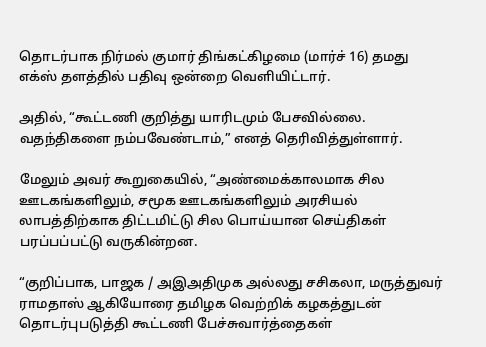தொடர்பாக நிர்மல் குமார் திங்கட்கிழமை (மார்ச் 16) தமது எக்ஸ் தளத்தில் பதிவு ஒன்றை வெளியிட்டார்.

அதில், “கூட்டணி குறித்து யாரிடமும் பேசவில்லை. வதந்திகளை நம்பவேண்டாம்,” எனத் தெரிவித்துள்ளார்.

மேலும் அவர் கூறுகையில், “அண்மைக்காலமாக சில ஊடகங்களிலும், சமூக ஊடகங்களிலும் அரசியல் லாபத்திற்காக திட்டமிட்டு சில பொய்யான செய்திகள் பரப்பப்பட்டு வருகின்றன.

“குறிப்பாக, பாஜக / அஇஅதிமுக அல்லது சசிகலா, மருத்துவர் ராமதாஸ் ஆகியோரை தமிழக வெற்றிக் கழகத்துடன் தொடர்புபடுத்தி கூட்டணி பேச்சுவார்த்தைகள்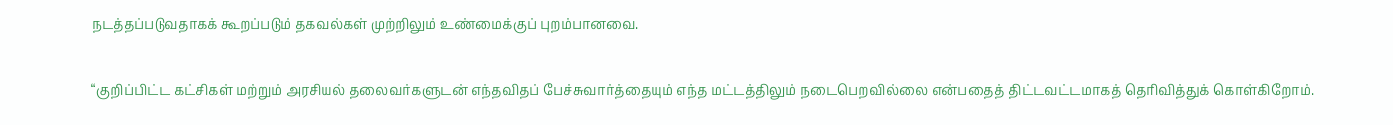நடத்தப்படுவதாகக் கூறப்படும் தகவல்கள் முற்றிலும் உண்மைக்குப் புறம்பானவை.

“குறிப்பிட்ட கட்சிகள் மற்றும் அரசியல் தலைவர்களுடன் எந்தவிதப் பேச்சுவார்த்தையும் எந்த மட்டத்திலும் நடைபெறவில்லை என்பதைத் திட்டவட்டமாகத் தெரிவித்துக் கொள்கிறோம்.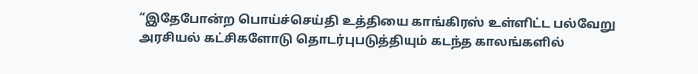“இதேபோன்ற பொய்ச்செய்தி உத்தியை காங்கிரஸ் உள்ளிட்ட பல்வேறு அரசியல் கட்சிகளோடு தொடர்புபடுத்தியும் கடந்த காலங்களில்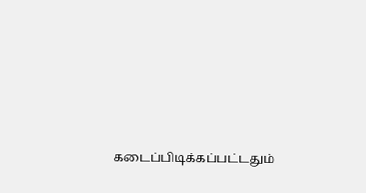கடைப்பிடிக்கப்பட்டதும்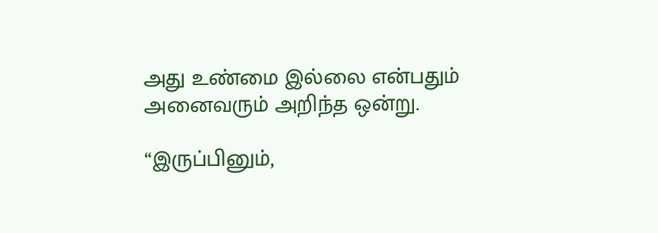அது உண்மை இல்லை என்பதும் அனைவரும் அறிந்த ஒன்று.

“இருப்பினும்,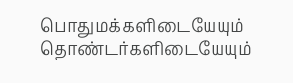பொதுமக்களிடையேயும் தொண்டர்களிடையேயும்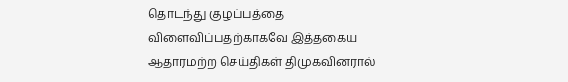தொடந்து குழப்பத்தை விளைவிப்பதற்காகவே இத்தகைய ஆதாரமற்ற செய்திகள் திமுகவினரால்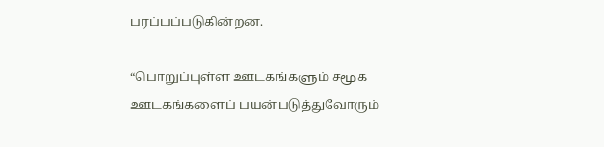பரப்பப்படுகின்றன.

“பொறுப்புள்ள ஊடகங்களும் சமூக ஊடகங்களைப் பயன்படுத்துவோரும்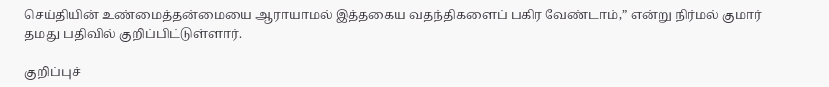செய்தியின் உண்மைத்தன்மையை ஆராயாமல் இத்தகைய வதந்திகளைப் பகிர வேண்டாம்,” என்று நிர்மல் குமார் தமது பதிவில் குறிப்பிட்டுள்ளார்.

குறிப்புச்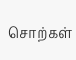சொற்கள்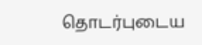தொடர்புடைய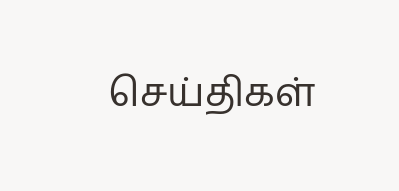செய்திகள்